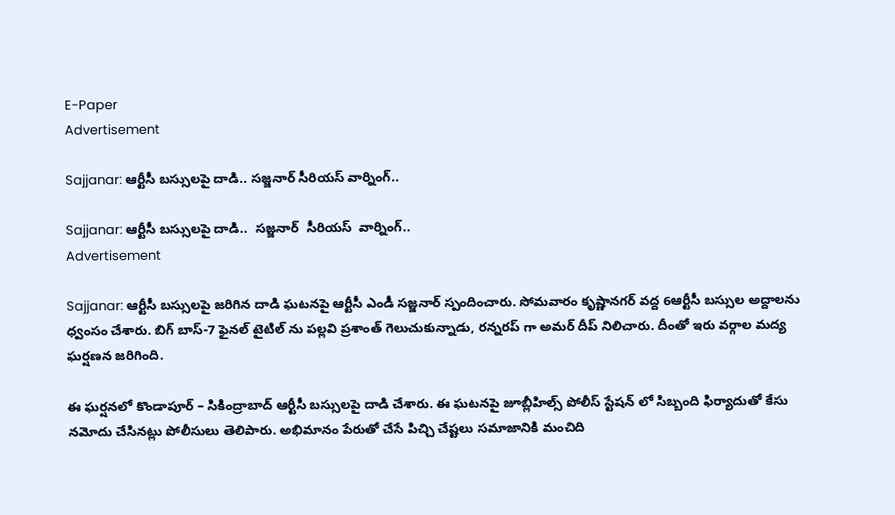E-Paper
Advertisement

Sajjanar: ఆర్టీసీ బస్సులపై దాడి.. సజ్జనార్ సీరియస్ వార్నింగ్..

Sajjanar: ఆర్టీసీ బస్సులపై దాడి..  సజ్జనార్  సీరియస్  వార్నింగ్..
Advertisement

Sajjanar: ఆర్టీసీ బస్సులపై జరిగిన దాడి ఘటనపై ఆర్టీసీ ఎండీ సజ్జనార్ స్పందించారు. సోమవారం కృష్ణానగర్ వద్ద 6ఆర్టీసీ బస్సుల అద్దాలను ధ్వంసం చేశారు. బిగ్ బాస్-7 ఫైనల్ టైటిల్ ను పల్లవి ప్రశాంత్ గెలుచుకున్నాడు, రన్నరప్ గా అమర్ దీప్ నిలిచారు. దీంతో ఇరు వర్గాల మద్య ఘర్షణన జరిగింది.

ఈ ఘర్షనలో కొండాపూర్ – సికింద్రాబాద్ ఆర్టీసీ బస్సులపై దాడి చేశారు. ఈ ఘటనపై జూబ్లీహిల్స్ పోలీస్ స్టేషన్ లో సిబ్బంది ఫిర్యాదుతో కేసు నమోదు చేసినట్లు పోలీసులు తెలిపారు. అభిమానం పేరుతో చేసే పిచ్చి చేష్టలు సమాజానికి మంచిది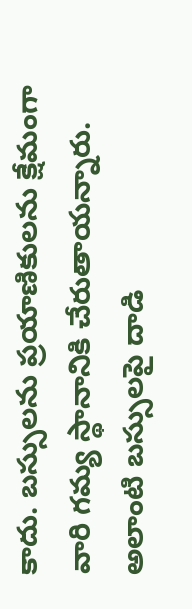కాదు. బస్సులను ప్రయాణికులను క్షేమంగా వారి గమ్య స్థానానికి చేరుతాయన్నారు. అలాంటి బస్సులపై దాడి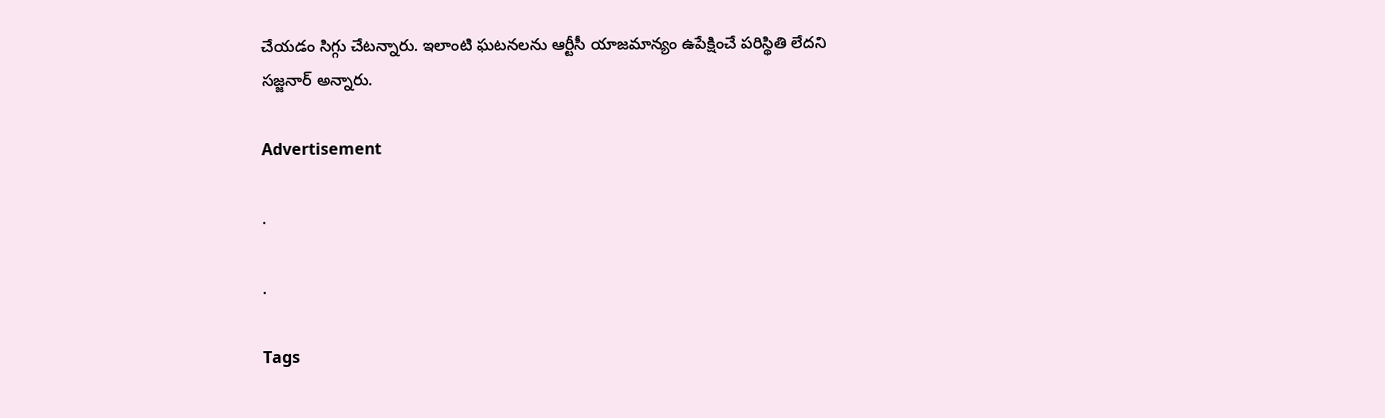చేయడం సిగ్గు చేటన్నారు. ఇలాంటి ఘటనలను ఆర్టీసీ యాజమాన్యం ఉపేక్షించే పరిస్థితి లేదని సజ్జనార్ అన్నారు.

Advertisement

.

.

Tags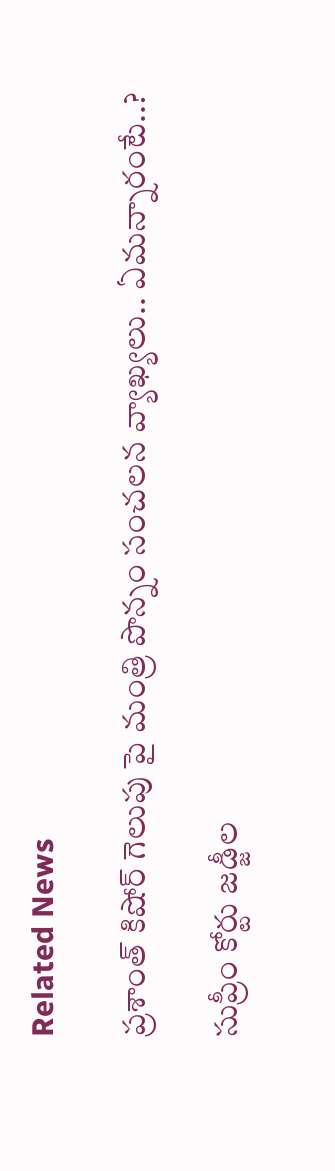Related News

ప్రశాంత్ కిషోర్ గెలుపు పై మంత్రి పొన్నం సంచలన వ్యాఖ్యలు.. ఏమన్నారంటే..?

సుప్రీం కోర్టు జడ్జీల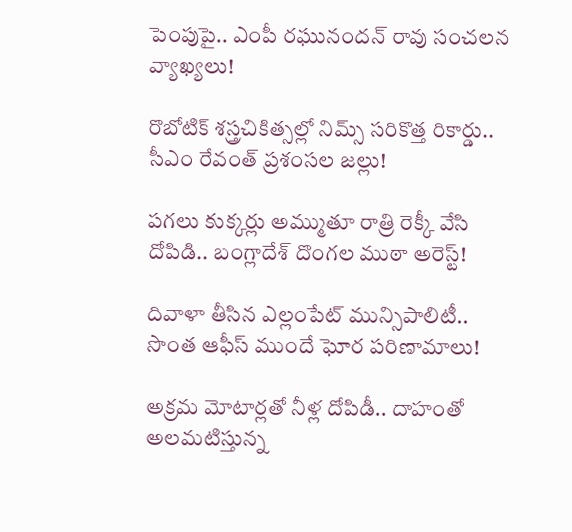పెంపుపై.. ఎంపీ రఘునందన్ రావు సంచలన వ్యాఖ్యలు!

రొబోటిక్ శస్త్రచికిత్సల్లో నిమ్స్ సరికొత్త రికార్డు.. సీఎం రేవంత్ ప్రశంసల జల్లు!

పగలు కుక్కర్లు అమ్ముతూ రాత్రి రెక్కీ వేసి దోపిడి.. బంగ్లాదేశ్ దొంగల ముఠా అరెస్ట్!

దివాళా తీసిన ఎల్లంపేట్ మున్సిపాలిటీ.. సొంత ఆఫీస్ ముందే ఘోర పరిణామాలు!

అక్రమ మోటార్లతో నీళ్ల దోపిడీ.. దాహంతో అలమటిస్తున్న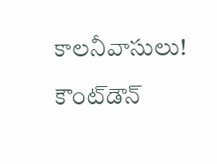కాలనీవాసులు!

కౌంట్‌డౌన్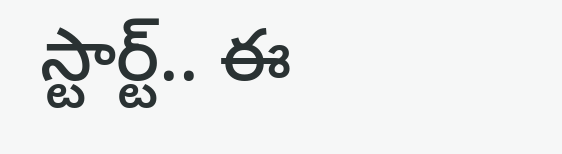స్టార్ట్.. ఈ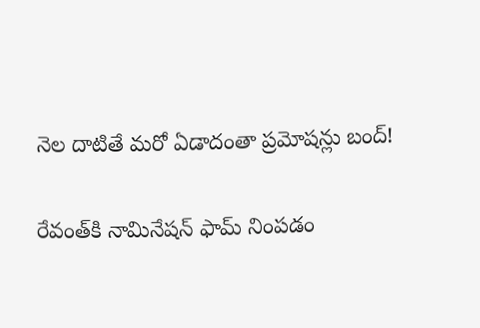నెల దాటితే మరో ఏడాదంతా ప్రమోషన్లు బంద్!

రేవంత్‌కి నామినేషన్ ఫామ్ నింపడం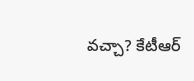వచ్చా? కేటీఆర్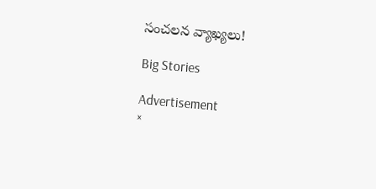సంచలన వ్యాఖ్యలు!

Big Stories

Advertisement
×